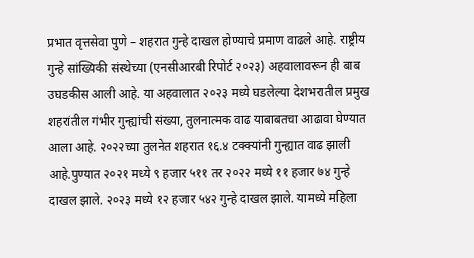प्रभात वृत्तसेवा पुणे – शहरात गुन्हे दाखल होण्याचे प्रमाण वाढले आहे. राष्ट्रीय गुन्हे सांख्यिकी संस्थेच्या (एनसीआरबी रिपोर्ट २०२३) अहवालावरून ही बाब उघडकीस आली आहे. या अहवालात २०२३ मध्ये घडलेल्या देशभरातील प्रमुख शहरांतील गंभीर गुन्ह्यांची संख्या, तुलनात्मक वाढ याबाबतचा आढावा घेण्यात आला आहे. २०२२च्या तुलनेत शहरात १६.४ टक्क्यांनी गुन्ह्यात वाढ झाली आहे.पुण्यात २०२१ मध्ये ९ हजार ५११ तर २०२२ मध्ये ११ हजार ७४ गुन्हे दाखल झाले. २०२३ मध्ये १२ हजार ५४२ गुन्हे दाखल झाले. यामध्ये महिला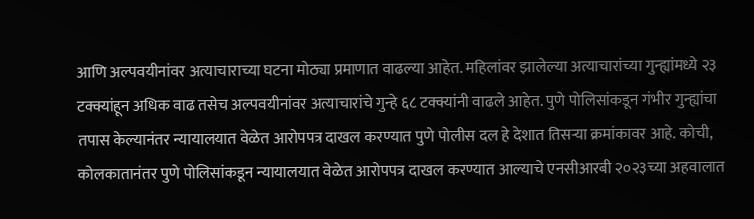आणि अल्पवयीनांवर अत्याचाराच्या घटना मोठ्या प्रमाणात वाढल्या आहेत. महिलांवर झालेल्या अत्याचारांच्या गुन्ह्यांमध्ये २३ टक्क्यांहून अधिक वाढ तसेच अल्पवयीनांवर अत्याचारांचे गुन्हे ६८ टक्क्यांनी वाढले आहेत. पुणे पोलिसांकडून गंभीर गुन्ह्यांचा तपास केल्यानंतर न्यायालयात वेळेत आरोपपत्र दाखल करण्यात पुणे पोलीस दल हे देशात तिसऱ्या क्रमांकावर आहे. कोची, कोलकातानंतर पुणे पोलिसांकडून न्यायालयात वेळेत आरोपपत्र दाखल करण्यात आल्याचे एनसीआरबी २०२३च्या अहवालात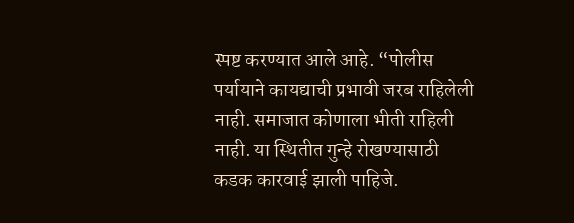स्पष्ट करण्यात आले आहे. “पोलीस पर्यायाने कायद्याची प्रभावी जरब राहिलेली नाही. समाजात कोणाला भीती राहिली नाही. या स्थितीत गुन्हे रोखण्यासाठी कडक कारवाई झाली पाहिजे.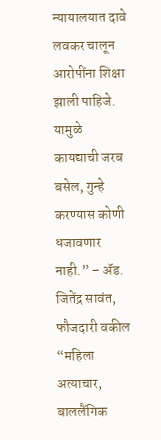न्यायालयात दावे लवकर चालून आरोपींना शिक्षा झाली पाहिजे. यामुळे कायद्याची जरब बसेल, गुन्हे करण्यास कोणी धजावणार नाही.” – ॲड. जितेंद्र सावंत, फौजदारी वकील “महिला अत्याचार, बाललैंगिक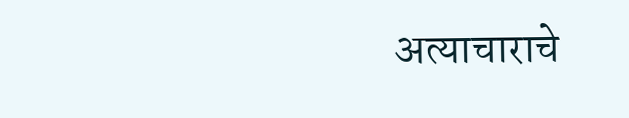अत्याचाराचे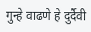गुन्हे वाढणे हे दुर्दैवी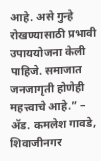आहे. असे गुन्हे रोखण्यासाठी प्रभावी उपाययोजना केली पाहिजे. समाजात जनजागृती होणेही महत्त्वाचे आहे.” – ॲड. कमलेश गावडे, शिवाजीनगर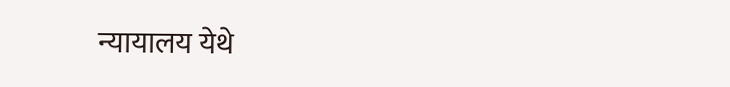न्यायालय येथे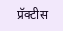प्रॅक्टीस